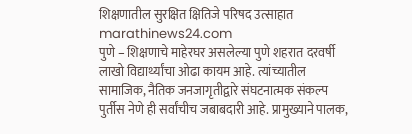शिक्षणातील सुरक्षित क्षितिजे परिषद उत्साहात
marathinews24.com
पुणे – शिक्षणाचे माहेरघर असलेल्या पुणे शहरात दरवर्षी लाखो विद्यार्थ्यांचा ओढा कायम आहे. त्यांच्यातील सामाजिक, नैतिक जनजागृतीद्वारे संघटनात्मक संकल्प पुर्तीस नेणे ही सर्वांचीच जबाबदारी आहे. प्रामुख्याने पालक,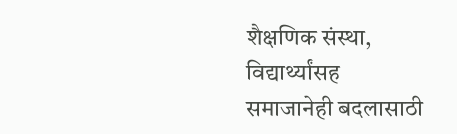शैक्षणिक संस्था, विद्यार्थ्यांसह समाजानेही बदलासाठी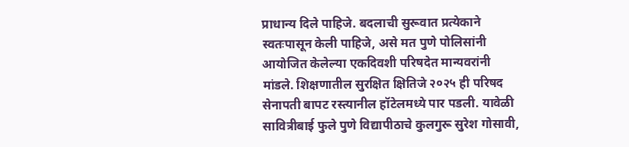प्राधान्य दिले पाहिजे. बदलाची सुरूवात प्रत्येकाने स्वतःपासून केली पाहिजे, असे मत पुणे पोलिसांनी आयोजित केलेल्या एकदिवशी परिषदेत मान्यवरांनी मांडले. शिक्षणातील सुरक्षित क्षितिजे २०२५ ही परिषद सेनापती बापट रस्त्यानील हॉटेलमध्ये पार पडली. यावेळी सावित्रीबाई फुले पुणे विद्यापीठाचे कुलगुरू सुरेश गोसावी,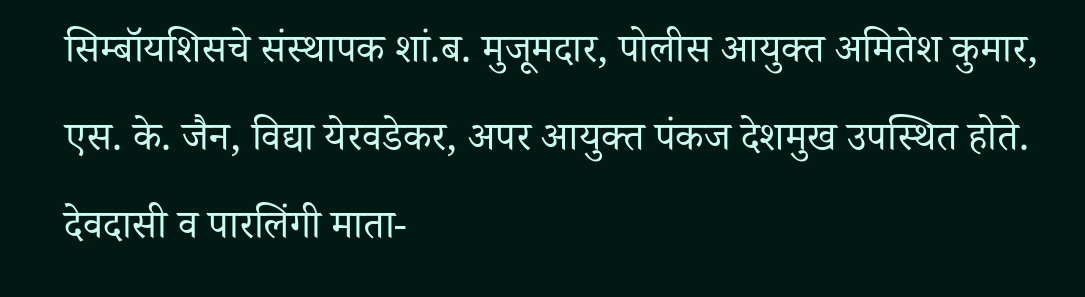सिम्बॉयशिसचे संस्थापक शां.ब. मुजूमदार, पोलीस आयुक्त अमितेश कुमार, एस. के. जैन, विद्या येरवडेकर, अपर आयुक्त पंकज देशमुख उपस्थित होते.
देवदासी व पारलिंगी माता-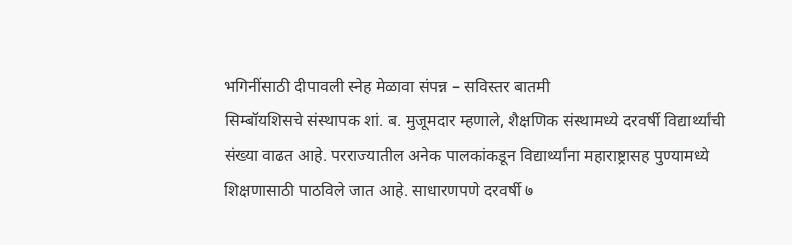भगिनींसाठी दीपावली स्नेह मेळावा संपन्न – सविस्तर बातमी
सिम्बॉयशिसचे संस्थापक शां. ब. मुजूमदार म्हणाले, शैक्षणिक संस्थामध्ये दरवर्षी विद्यार्थ्यांची संख्या वाढत आहे. परराज्यातील अनेक पालकांकडून विद्यार्थ्यांना महाराष्ट्रासह पुण्यामध्ये शिक्षणासाठी पाठविले जात आहे. साधारणपणे दरवर्षी ७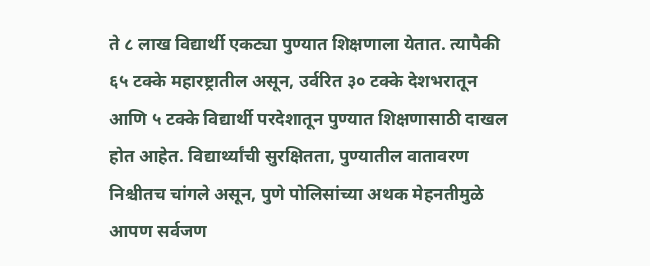ते ८ लाख विद्यार्थी एकट्या पुण्यात शिक्षणाला येतात. त्यापैकी ६५ टक्के महारष्ट्रातील असून, उर्वरित ३० टक्के देशभरातून आणि ५ टक्के विद्यार्थी परदेशातून पुण्यात शिक्षणासाठी दाखल होत आहेत. विद्यार्थ्यांची सुरक्षितता, पुण्यातील वातावरण निश्चीतच चांगले असून, पुणे पोलिसांच्या अथक मेहनतीमुळे आपण सर्वजण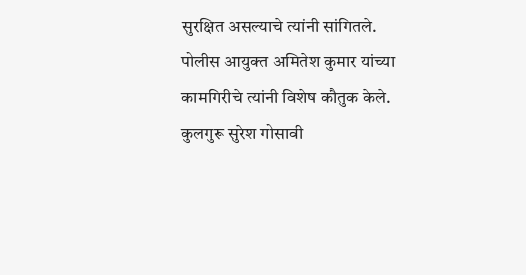सुरक्षित असल्याचे त्यांनी सांगितले. पोलीस आयुक्त अमितेश कुमार यांच्या कामगिरीचे त्यांनी विशेष कौतुक केले.
कुलगुरू सुरेश गोसावी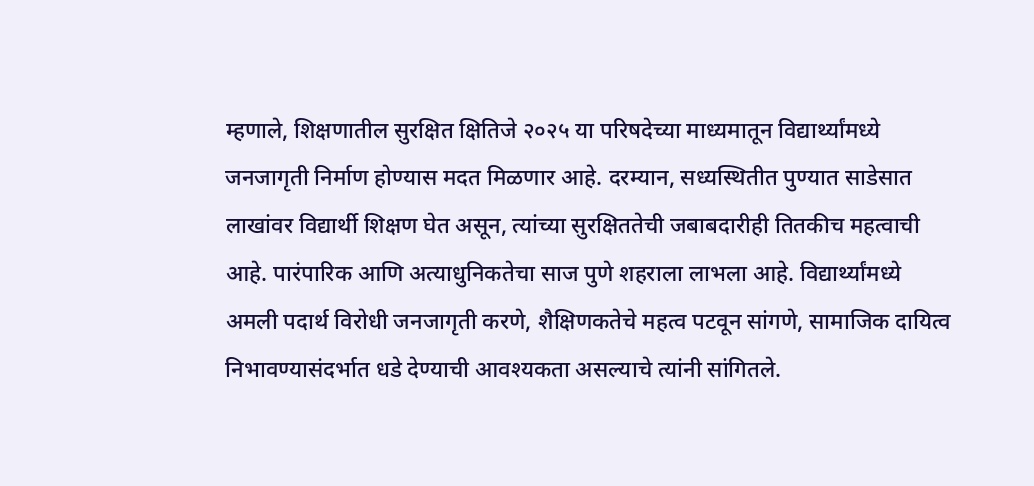म्हणाले, शिक्षणातील सुरक्षित क्षितिजे २०२५ या परिषदेच्या माध्यमातून विद्यार्थ्यांमध्ये जनजागृती निर्माण होण्यास मदत मिळणार आहे. दरम्यान, सध्यस्थितीत पुण्यात साडेसात लाखांवर विद्यार्थी शिक्षण घेत असून, त्यांच्या सुरक्षिततेची जबाबदारीही तितकीच महत्वाची आहे. पारंपारिक आणि अत्याधुनिकतेचा साज पुणे शहराला लाभला आहे. विद्यार्थ्यांमध्ये अमली पदार्थ विरोधी जनजागृती करणे, शैक्षिणकतेचे महत्व पटवून सांगणे, सामाजिक दायित्व निभावण्यासंदर्भात धडे देण्याची आवश्यकता असल्याचे त्यांनी सांगितले.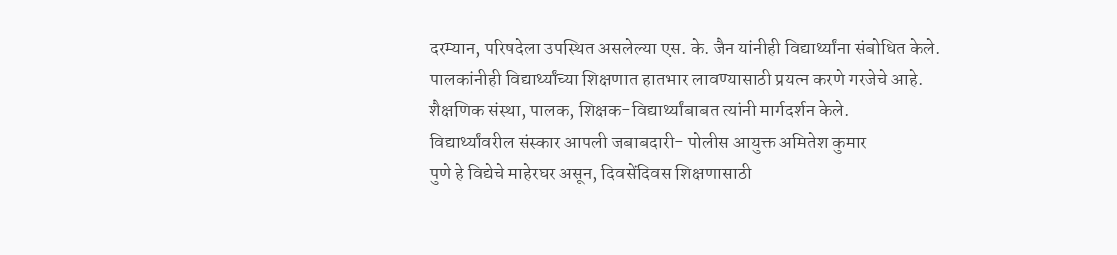दरम्यान, परिषदेला उपस्थित असलेल्या एस. के. जैन यांनीही विद्यार्थ्यांना संबोधित केले. पालकांनीही विद्यार्थ्यांच्या शिक्षणात हातभार लावण्यासाठी प्रयत्न करणे गरजेचे आहे. शैक्षणिक संस्था, पालक, शिक्षक-विद्यार्थ्यांबाबत त्यांनी मार्गदर्शन केले.
विद्यार्थ्यांवरील संस्कार आपली जबाबदारी- पोलीस आयुक्त अमितेश कुमार
पुणे हे विद्येचे माहेरघर असून, दिवसेंदिवस शिक्षणासाठी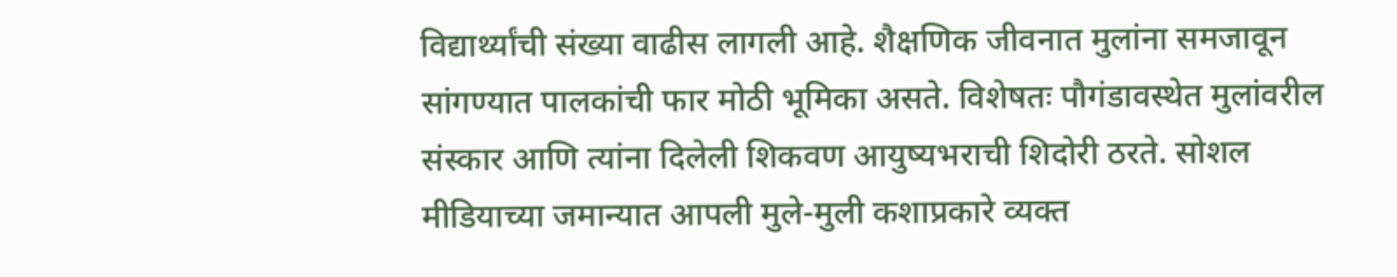विद्यार्थ्यांची संख्या वाढीस लागली आहे. शैक्षणिक जीवनात मुलांना समजावून सांगण्यात पालकांची फार मोठी भूमिका असते. विशेषतः पौगंडावस्थेत मुलांवरील संस्कार आणि त्यांना दिलेली शिकवण आयुष्यभराची शिदोरी ठरते. सोशल मीडियाच्या जमान्यात आपली मुले-मुली कशाप्रकारे व्यक्त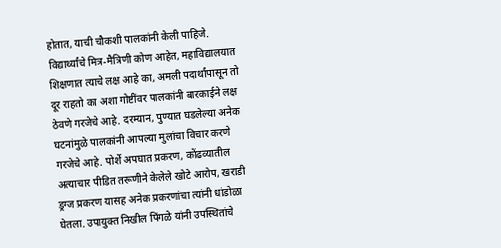होतात, याची चौकशी पालकांनी केली पाहिजे. विद्यार्थ्यांचे मित्र-मैत्रिणी कोण आहेत, महाविद्यालयात शिक्षणात त्याचे लक्ष आहे का, अमली पदार्थांपासून तो दूर राहतो का अशा गोष्टींवर पालकांनी बारकाईने लक्ष ठेवणे गरजेचे आहे. दरम्यान, पुण्यात घडलेल्या अनेक घटनांमुळे पालकांनी आपल्या मुलांचा विचार करणे गरजेचे आहे. पोर्शे अपघात प्रकरण, कोंढव्यातील अत्याचार पीडित तरूणीने केलेले खोटे आरोप, खराडी ड्रग्ज प्रकरण यासह अनेक प्रकरणांचा त्यांनी धांडोळा घेतला. उपायुक्त निखील पिंगळे यांनी उपस्थितांचे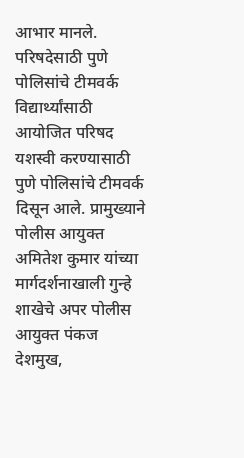आभार मानले.
परिषदेसाठी पुणे पोलिसांचे टीमवर्क
विद्यार्थ्यांसाठी आयोजित परिषद यशस्वी करण्यासाठी पुणे पोलिसांचे टीमवर्क दिसून आले. प्रामुख्याने पोलीस आयुक्त अमितेश कुमार यांच्या मार्गदर्शनाखाली गुन्हे शाखेचे अपर पोलीस आयुक्त पंकज देशमुख,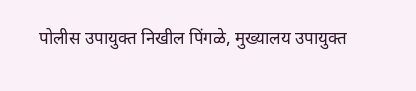पोलीस उपायुक्त निखील पिंगळे, मुख्यालय उपायुक्त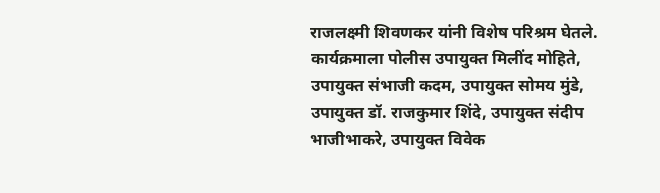राजलक्ष्मी शिवणकर यांनी विशेष परिश्रम घेतले. कार्यक्रमाला पोलीस उपायुक्त मिलींद मोहिते, उपायुक्त संभाजी कदम, उपायुक्त सोमय मुंडे, उपायुक्त डॉ. राजकुमार शिंदे, उपायुक्त संदीप भाजीभाकरे, उपायुक्त विवेक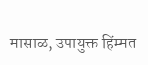मासाळ, उपायुक्त हिंम्मत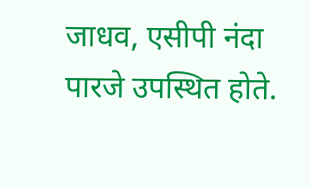जाधव, एसीपी नंदा पारजे उपस्थित होते.